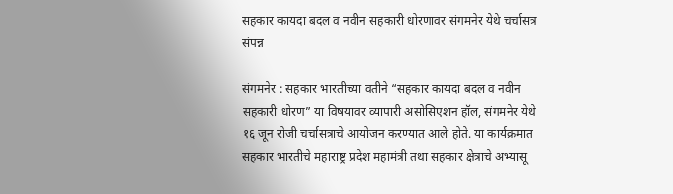सहकार कायदा बदल व नवीन सहकारी धोरणावर संगमनेर येथे चर्चासत्र संपन्न

संगमनेर : सहकार भारतीच्या वतीने “सहकार कायदा बदल व नवीन सहकारी धोरण” या विषयावर व्यापारी असोसिएशन हॉल, संगमनेर येथे १६ जून रोजी चर्चासत्राचे आयोजन करण्यात आले होते. या कार्यक्रमात सहकार भारतीचे महाराष्ट्र प्रदेश महामंत्री तथा सहकार क्षेत्राचे अभ्यासू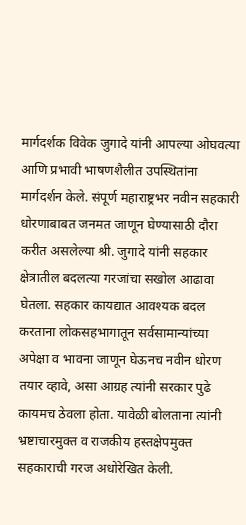मार्गदर्शक विवेक जुगादे यांनी आपल्या ओघवत्या आणि प्रभावी भाषणशैलीत उपस्थितांना मार्गदर्शन केले. संपूर्ण महाराष्ट्रभर नवीन सहकारी धोरणाबाबत जनमत जाणून घेण्यासाठी दौरा करीत असलेल्या श्री. जुगादे यांनी सहकार क्षेत्रातील बदलत्या गरजांचा सखोल आढावा घेतला. सहकार कायद्यात आवश्यक बदल करताना लोकसहभागातून सर्वसामान्यांच्या अपेक्षा व भावना जाणून घेऊनच नवीन धोरण तयार व्हावे, असा आग्रह त्यांनी सरकार पुढे कायमच ठेवला होता. यावेळी बोलताना त्यांनी भ्रष्टाचारमुक्त व राजकीय हस्तक्षेपमुक्त सहकाराची गरज अधोरेखित केली.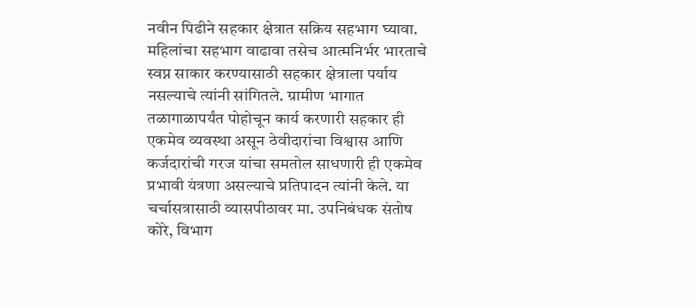नवीन पिढीने सहकार क्षेत्रात सक्रिय सहभाग घ्यावा. महिलांचा सहभाग वाढावा तसेच आत्मनिर्भर भारताचे स्वप्न साकार करण्यासाठी सहकार क्षेत्राला पर्याय नसल्याचे त्यांनी सांगितले. ग्रामीण भागात तळागाळापर्यंत पोहोचून कार्य करणारी सहकार ही एकमेव व्यवस्था असून ठेवीदारांचा विश्वास आणि कर्जदारांची गरज यांचा समतोल साधणारी ही एकमेव प्रभावी यंत्रणा असल्याचे प्रतिपादन त्यांनी केले. या चर्चासत्रासाठी व्यासपीठावर मा. उपनिबंधक संतोष कोरे, विभाग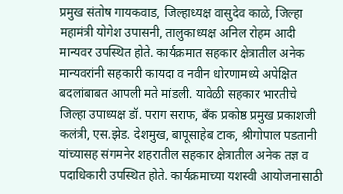प्रमुख संतोष गायकवाड, जिल्हाध्यक्ष वासुदेव काळे, जिल्हा महामंत्री योगेश उपासनी, तालुकाध्यक्ष अनिल रोहम आदी मान्यवर उपस्थित होते. कार्यक्रमात सहकार क्षेत्रातील अनेक मान्यवरांनी सहकारी कायदा व नवीन धोरणामध्ये अपेक्षित बदलांबाबत आपली मते मांडली. यावेळी सहकार भारतीचे जिल्हा उपाध्यक्ष डॉ. पराग सराफ, बँक प्रकोष्ठ प्रमुख प्रकाशजी कलंत्री, एस.झेड. देशमुख, बापूसाहेब टाक, श्रीगोपाल पडतानी यांच्यासह संगमनेर शहरातील सहकार क्षेत्रातील अनेक तज्ञ व पदाधिकारी उपस्थित होते. कार्यक्रमाच्या यशस्वी आयोजनासाठी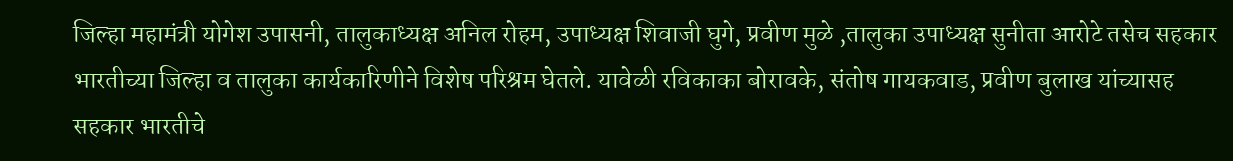जिल्हा महामंत्री योगेश उपासनी, तालुकाध्यक्ष अनिल रोहम, उपाध्यक्ष शिवाजी घुगे, प्रवीण मुळे ,तालुका उपाध्यक्ष सुनीता आरोटे तसेच सहकार भारतीच्या जिल्हा व तालुका कार्यकारिणीने विशेष परिश्रम घेतले. यावेळी रविकाका बोरावके, संतोष गायकवाड, प्रवीण बुलाख यांच्यासह सहकार भारतीचे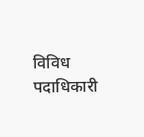विविध पदाधिकारी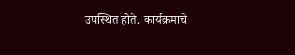उपस्थित होते. कार्यक्रमाचे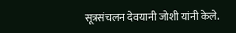सूत्रसंचलन देवयानी जोशी यांनी केले.